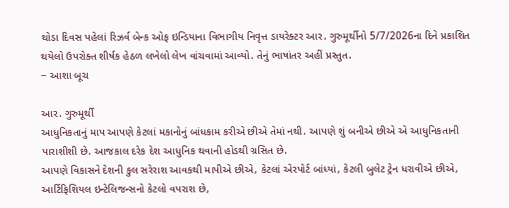થોડા દિવસ પહેલાં રિઝર્વ બેન્ક ઓફ ઇન્ડિયાના વિભાગીય નિવૃત્ત ડાયરેક્ટર આર. ગુરુમૂર્થીનો 5/7/2026ના દિને પ્રકાશિત થયેલો ઉપરોક્ત શીર્ષક હેઠળ લખેલો લેખ વાંચવામાં આવ્યો. તેનું ભાષાંતર અહીં પ્રસ્તુત.
− આશા બૂચ

આર. ગુરુમૂર્થી
આધુનિકતાનું માપ આપણે કેટલાં મકાનોનું બાંધકામ કરીએ છીએ તેમાં નથી. આપણે શું બનીએ છીએ એ આધુનિકતાની પારાશીશી છે. આજકાલ દરેક દેશ આધુનિક થવાની હોડથી ગ્રસિત છે.
આપણે વિકાસને દેશની કુલ સરેરાશ આવકથી માપીએ છીએ, કેટલાં એરપોર્ટ બાંધ્યાં, કેટલી બુલેટ ટ્રેન ધરાવીએ છીએ, આર્ટિફિશિયલ ઇન્ટેલિજન્સનો કેટલો વપરાશ છે,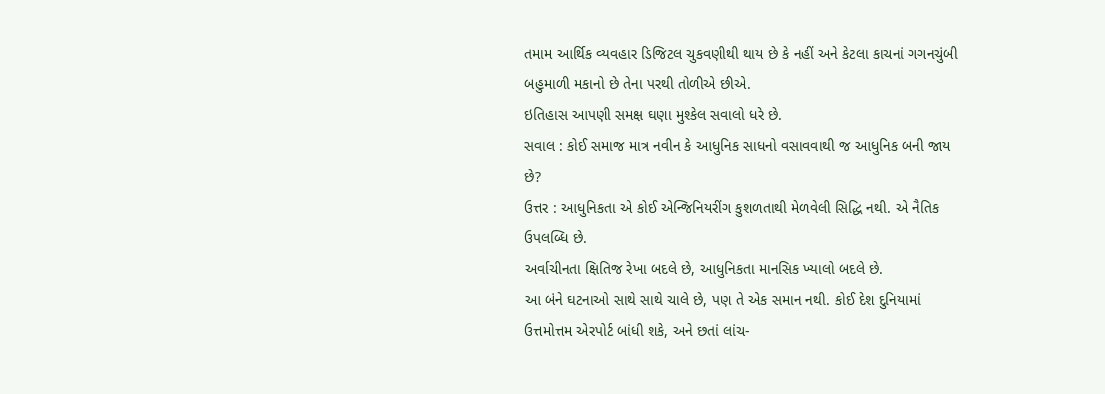તમામ આર્થિક વ્યવહાર ડિજિટલ ચુકવણીથી થાય છે કે નહીં અને કેટલા કાચનાં ગગનચુંબી બહુમાળી મકાનો છે તેના પરથી તોળીએ છીએ.
ઇતિહાસ આપણી સમક્ષ ઘણા મુશ્કેલ સવાલો ધરે છે.
સવાલ : કોઈ સમાજ માત્ર નવીન કે આધુનિક સાધનો વસાવવાથી જ આધુનિક બની જાય છે?
ઉત્તર : આધુનિકતા એ કોઈ એન્જિનિયરીંગ કુશળતાથી મેળવેલી સિદ્ધિ નથી. એ નૈતિક ઉપલબ્ધિ છે.
અર્વાચીનતા ક્ષિતિજ રેખા બદલે છે, આધુનિકતા માનસિક ખ્યાલો બદલે છે.
આ બંને ઘટનાઓ સાથે સાથે ચાલે છે, પણ તે એક સમાન નથી. કોઈ દેશ દુનિયામાં ઉત્તમોત્તમ એરપોર્ટ બાંધી શકે, અને છતાં લાંચ-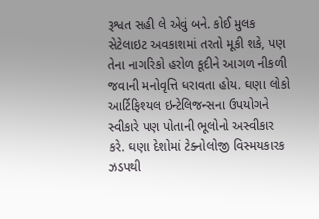રૂશ્વત સહી લે એવું બને. કોઈ મુલક સેટેલાઇટ અવકાશમાં તરતો મૂકી શકે, પણ તેના નાગરિકો હરોળ કૂદીને આગળ નીકળી જવાની મનોવૃત્તિ ધરાવતા હોય. ઘણા લોકો આર્ટિફિશ્યલ ઇન્ટેલિજન્સના ઉપયોગને સ્વીકારે પણ પોતાની ભૂલોનો અસ્વીકાર કરે. ઘણા દેશોમાં ટેક્નોલોજી વિસ્મયકારક ઝડપથી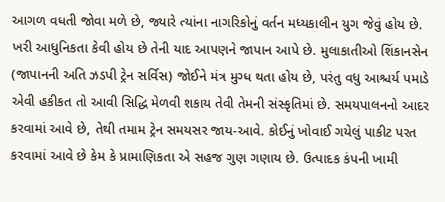આગળ વધતી જોવા મળે છે, જ્યારે ત્યાંના નાગરિકોનું વર્તન મધ્યકાલીન યુગ જેવું હોય છે.
ખરી આધુનિકતા કેવી હોય છે તેની યાદ આપણને જાપાન આપે છે. મુલાકાતીઓ શિંકાનસેન (જાપાનની અતિ ઝડપી ટ્રેન સર્વિસ) જોઈને મંત્ર મુગ્ધ થતા હોય છે, પરંતુ વધુ આશ્ચર્ય પમાડે એવી હકીકત તો આવી સિદ્ધિ મેળવી શકાય તેવી તેમની સંસ્કૃતિમાં છે. સમયપાલનનો આદર કરવામાં આવે છે, તેથી તમામ ટ્રેન સમયસર જાય-આવે. કોઈનું ખોવાઈ ગયેલું પાકીટ પરત કરવામાં આવે છે કેમ કે પ્રામાણિકતા એ સહજ ગુણ ગણાય છે. ઉત્પાદક કંપની ખામી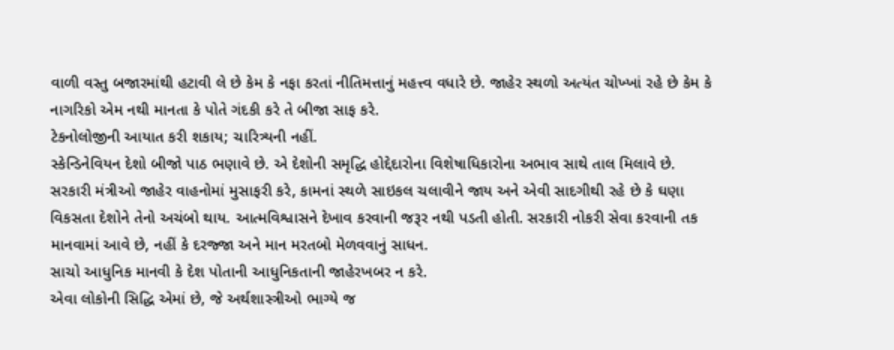વાળી વસ્તુ બજારમાંથી હટાવી લે છે કેમ કે નફા કરતાં નીતિમત્તાનું મહત્ત્વ વધારે છે. જાહેર સ્થળો અત્યંત ચોખ્ખાં રહે છે કેમ કે નાગરિકો એમ નથી માનતા કે પોતે ગંદકી કરે તે બીજા સાફ કરે.
ટેકનોલોજીની આયાત કરી શકાય; ચારિત્ર્યની નહીં.
સ્કેન્ડિનેવિયન દેશો બીજો પાઠ ભણાવે છે. એ દેશોની સમૃદ્ધિ હોદ્દેદારોના વિશેષાધિકારોના અભાવ સાથે તાલ મિલાવે છે. સરકારી મંત્રીઓ જાહેર વાહનોમાં મુસાફરી કરે, કામનાં સ્થળે સાઇકલ ચલાવીને જાય અને એવી સાદગીથી રહે છે કે ઘણા વિકસતા દેશોને તેનો અચંબો થાય. આત્મવિશ્વાસને દેખાવ કરવાની જરૂર નથી પડતી હોતી. સરકારી નોકરી સેવા કરવાની તક માનવામાં આવે છે, નહીં કે દરજ્જા અને માન મરતબો મેળવવાનું સાધન.
સાચો આધુનિક માનવી કે દેશ પોતાની આધુનિકતાની જાહેરખબર ન કરે.
એવા લોકોની સિદ્ધિ એમાં છે, જે અર્થશાસ્ત્રીઓ ભાગ્યે જ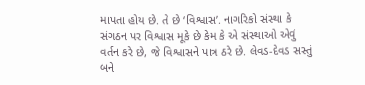માપતા હોય છે. તે છે ‘વિશ્વાસ’. નાગરિકો સંસ્થા કે સંગઠન પર વિશ્વાસ મૂકે છે કેમ કે એ સંસ્થાઓ એવું વર્તન કરે છે, જે વિશ્વાસને પાત્ર ઠરે છે. લેવડ-દેવડ સસ્તું બને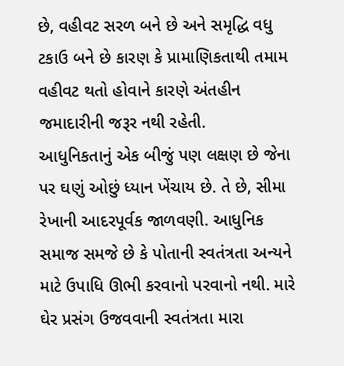છે, વહીવટ સરળ બને છે અને સમૃદ્ધિ વધુ ટકાઉ બને છે કારણ કે પ્રામાણિકતાથી તમામ વહીવટ થતો હોવાને કારણે અંતહીન જમાદારીની જરૂર નથી રહેતી.
આધુનિકતાનું એક બીજું પણ લક્ષણ છે જેના પર ઘણું ઓછું ધ્યાન ખેંચાય છે. તે છે, સીમા રેખાની આદરપૂર્વક જાળવણી. આધુનિક સમાજ સમજે છે કે પોતાની સ્વતંત્રતા અન્યને માટે ઉપાધિ ઊભી કરવાનો પરવાનો નથી. મારે ઘેર પ્રસંગ ઉજવવાની સ્વતંત્રતા મારા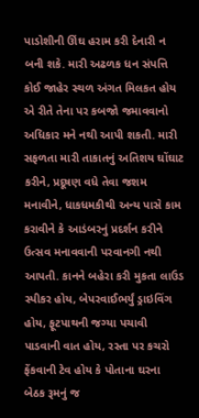પાડોશીની ઊંઘ હરામ કરી દેનારી ન બની શકે. મારી અઢળક ધન સંપત્તિ કોઈ જાહેર સ્થળ અંગત મિલકત હોય એ રીતે તેના પર કબજો જમાવવાનો અધિકાર મને નથી આપી શકતી. મારી સફળતા મારી તાકાતનું અતિશય ઘોંઘાટ કરીને, પ્રદૂષણ વધે તેવા જશમ મનાવીને, ધાકધમકીથી અન્ય પાસે કામ કરાવીને કે આડંબરનું પ્રદર્શન કરીને ઉત્સવ મનાવવાની પરવાનગી નથી આપતી. કાનને બહેરા કરી મુકતા લાઉડ સ્પીકર હોય, બેપરવાઈભર્યું ડ્રાઇવિંગ હોય, ફૂટપાથની જગ્યા પચાવી પાડવાની વાત હોય, રસ્તા પર કચરો ફેંકવાની ટેવ હોય કે પોતાના ઘરના બેઠક રૂમનું જ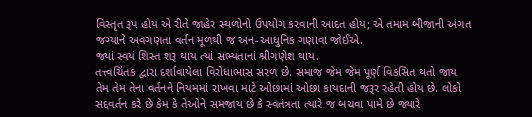વિસ્તૃત રૂપ હોય એ રીતે જાહેર સ્થળોનો ઉપયોગ કરવાની આદત હોય; એ તમામ બીજાની અંગત જગ્યાને અવગણતા વર્તન મૂળથી જ અન-આધુનિક ગણાવા જોઈએ.
જ્યાં સ્વયં શિસ્ત શરૂ થાય ત્યાં સભ્યતાનાં શ્રીગણેશ થાય.
તત્ત્વચિંતક દ્વારા દર્શાવાયેલા વિરોધાભાસ સરળ છે. સમાજ જેમ જેમ પૂર્ણ વિકસિત થતો જાય તેમ તેમ તેના વર્તનને નિયમમાં રાખવા માટે ઓછામાં ઓછા કાયદાની જરૂર રહેતી હોય છે. લોકો સદ્દવર્તન કરે છે કેમ કે તેઓને સમજાય છે કે સ્વતંત્રતા ત્યારે જ બચવા પામે છે જ્યારે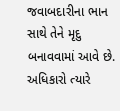જવાબદારીના ભાન સાથે તેને મૃદુ બનાવવામાં આવે છે. અધિકારો ત્યારે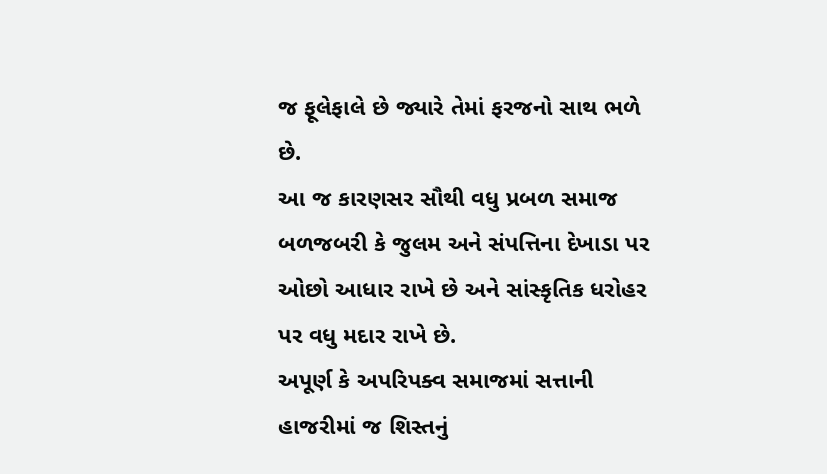જ ફૂલેફાલે છે જ્યારે તેમાં ફરજનો સાથ ભળે છે.
આ જ કારણસર સૌથી વધુ પ્રબળ સમાજ બળજબરી કે જુલમ અને સંપત્તિના દેખાડા પર ઓછો આધાર રાખે છે અને સાંસ્કૃતિક ધરોહર પર વધુ મદાર રાખે છે.
અપૂર્ણ કે અપરિપક્વ સમાજમાં સત્તાની હાજરીમાં જ શિસ્તનું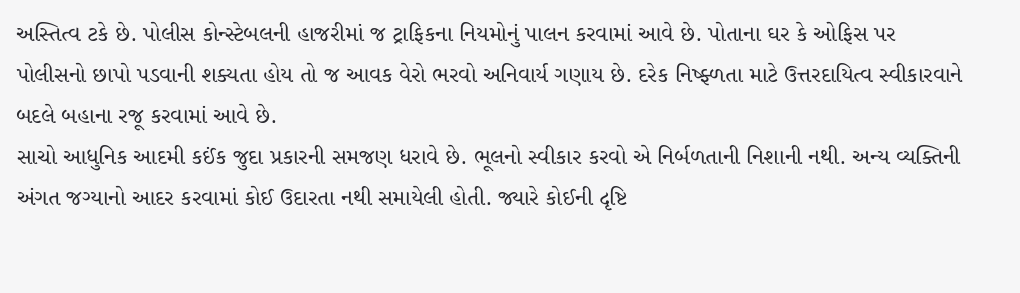અસ્તિત્વ ટકે છે. પોલીસ કોન્સ્ટેબલની હાજરીમાં જ ટ્રાફિકના નિયમોનું પાલન કરવામાં આવે છે. પોતાના ઘર કે ઓફિસ પર પોલીસનો છાપો પડવાની શક્યતા હોય તો જ આવક વેરો ભરવો અનિવાર્ય ગણાય છે. દરેક નિષ્ફ્ળતા માટે ઉત્તરદાયિત્વ સ્વીકારવાને બદલે બહાના રજૂ કરવામાં આવે છે.
સાચો આધુનિક આદમી કઈંક જુદા પ્રકારની સમજણ ધરાવે છે. ભૂલનો સ્વીકાર કરવો એ નિર્બળતાની નિશાની નથી. અન્ય વ્યક્તિની અંગત જગ્યાનો આદર કરવામાં કોઈ ઉદારતા નથી સમાયેલી હોતી. જ્યારે કોઈની દૃષ્ટિ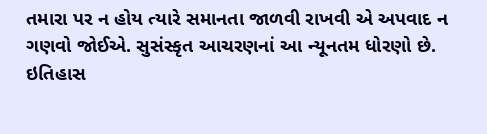તમારા પર ન હોય ત્યારે સમાનતા જાળવી રાખવી એ અપવાદ ન ગણવો જોઈએ. સુસંસ્કૃત આચરણનાં આ ન્યૂનતમ ધોરણો છે.
ઇતિહાસ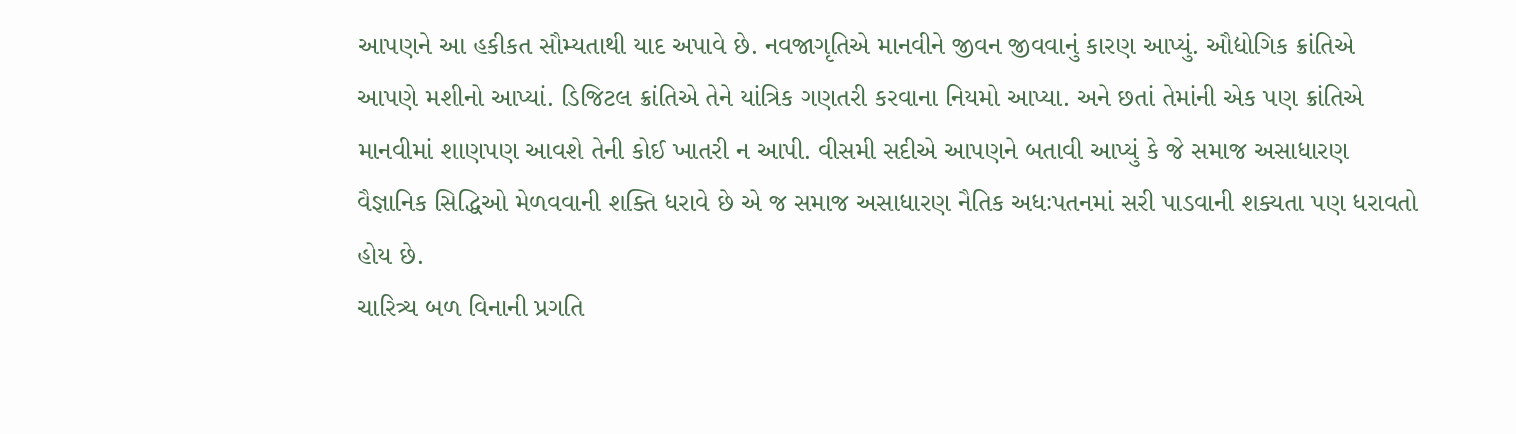આપણને આ હકીકત સૌમ્યતાથી યાદ અપાવે છે. નવજાગૃતિએ માનવીને જીવન જીવવાનું કારણ આપ્યું. ઔદ્યોગિક ક્રાંતિએ આપણે મશીનો આપ્યાં. ડિજિટલ ક્રાંતિએ તેને યાંત્રિક ગણતરી કરવાના નિયમો આપ્યા. અને છતાં તેમાંની એક પણ ક્રાંતિએ માનવીમાં શાણપણ આવશે તેની કોઈ ખાતરી ન આપી. વીસમી સદીએ આપણને બતાવી આપ્યું કે જે સમાજ અસાધારણ વૈજ્ઞાનિક સિદ્ધિઓ મેળવવાની શક્તિ ધરાવે છે એ જ સમાજ અસાધારણ નૈતિક અધઃપતનમાં સરી પાડવાની શક્યતા પણ ધરાવતો હોય છે.
ચારિત્ર્ય બળ વિનાની પ્રગતિ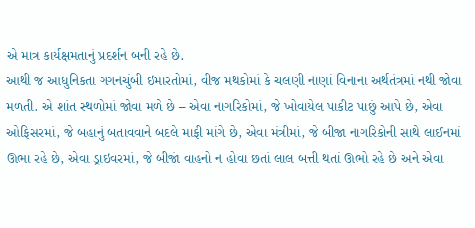એ માત્ર કાર્યક્ષમતાનું પ્રદર્શન બની રહે છે.
આથી જ આધુનિકતા ગગનચુંબી ઇમારતોમાં, વીજ મથકોમાં કે ચલણી નાણાં વિનાના અર્થતંત્રમાં નથી જોવા મળતી. એ શાંત સ્થળોમાં જોવા મળે છે – એવા નાગરિકોમાં, જે ખોવાયેલ પાકીટ પાછું આપે છે, એવા ઓફિસરમાં, જે બહાનું બતાવવાને બદલે માફી માંગે છે, એવા મંત્રીમાં, જે બીજા નાગરિકોની સાથે લાઈનમાં ઊભા રહે છે, એવા ડ્રાઇવરમાં, જે બીજાં વાહનો ન હોવા છતાં લાલ બત્તી થતાં ઊભો રહે છે અને એવા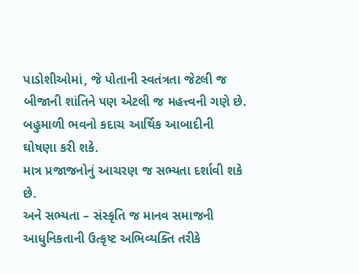પાડોશીઓમાં, જે પોતાની સ્વતંત્રતા જેટલી જ બીજાની શાંતિને પણ એટલી જ મહત્ત્વની ગણે છે.
બહુમાળી ભવનો કદાચ આર્થિક આબાદીની ઘોષણા કરી શકે.
માત્ર પ્રજાજનોનું આચરણ જ સભ્યતા દર્શાવી શકે છે.
અને સભ્યતા – સંસ્કૃતિ જ માનવ સમાજની આધુનિકતાની ઉત્કૃષ્ટ અભિવ્યક્તિ તરીકે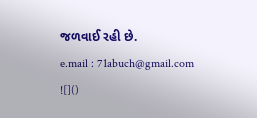જળવાઈ રહી છે.
e.mail : 71abuch@gmail.com
![]()